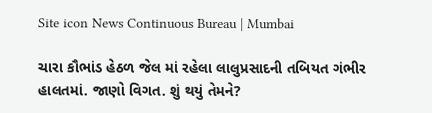Site icon News Continuous Bureau | Mumbai

ચારા કૌભાંડ હેઠળ જેલ માં રહેલા લાલુપ્રસાદની તબિયત ગંભીર હાલતમાં. જાણો વિગત. શું થયું તેમને?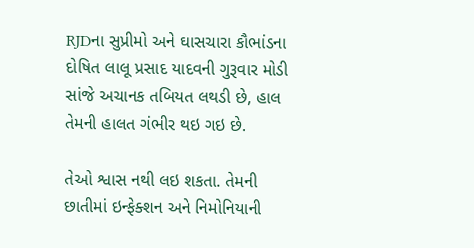RJDના સુપ્રીમો અને ઘાસચારા કૌભાંડના દોષિત લાલૂ પ્રસાદ યાદવની ગુરૂવાર મોડી સાંજે અચાનક તબિયત લથડી છે, હાલ તેમની હાલત ગંભીર થઇ ગઇ છે.

તેઓ શ્વાસ નથી લઇ શકતા. તેમની છાતીમાં ઇન્ફેક્શન અને નિમોનિયાની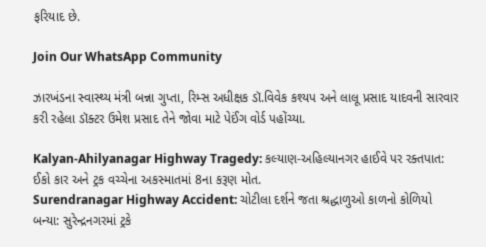ફરિયાદ છે.

Join Our WhatsApp Community

ઝારખંડના સ્વાસ્થ્ય મંત્રી બન્ના ગુપ્તા, રિમ્સ અધીક્ષક ડૉ.વિવેક કશ્યપ અને લાલૂ પ્રસાદ યાદવની સારવાર કરી રહેલા ડૉક્ટર ઉમેશ પ્રસાદ તેને જોવા માટે પેઈંગ વોર્ડ પહોંચ્યા.

Kalyan-Ahilyanagar Highway Tragedy: કલ્યાણ-અહિલ્યાનગર હાઈવે પર રક્તપાત: ઈકો કાર અને ટ્રક વચ્ચેના અકસ્માતમાં 8ના કરૂણ મોત.
Surendranagar Highway Accident: ચોટીલા દર્શને જતા શ્રદ્ધાળુઓ કાળનો કોળિયો બન્યા: સુરેન્દ્રનગરમાં ટ્રકે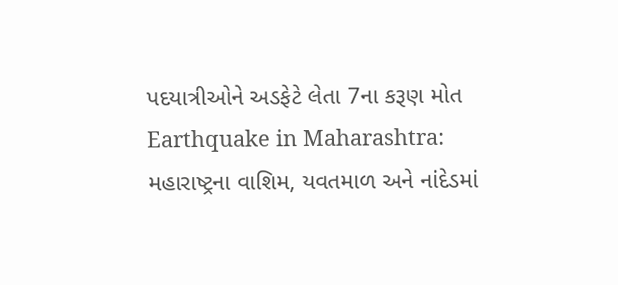પદયાત્રીઓને અડફેટે લેતા 7ના કરૂણ મોત
Earthquake in Maharashtra: મહારાષ્ટ્રના વાશિમ, યવતમાળ અને નાંદેડમાં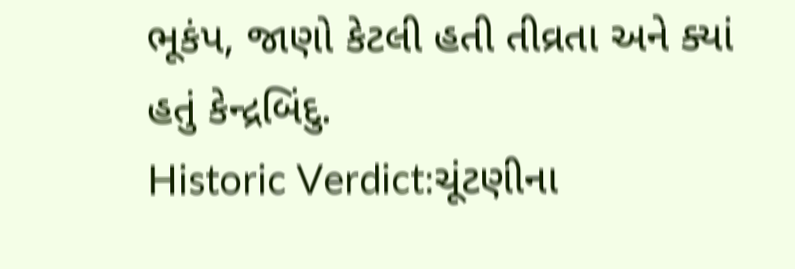ભૂકંપ, જાણો કેટલી હતી તીવ્રતા અને ક્યાં હતું કેન્દ્રબિંદુ.
Historic Verdict:ચૂંટણીના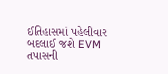ઈતિહાસમાં પહેલીવાર બદલાઈ જશે EVM તપાસની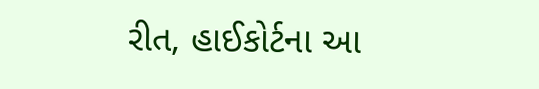રીત, હાઈકોર્ટના આ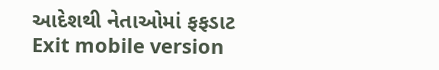આદેશથી નેતાઓમાં ફફડાટ
Exit mobile version